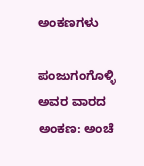ಅಂಕಣಗಳು

ಪಂಜುಗಂಗೊಳ್ಳಿ ಅವರ ವಾರದ ಅಂಕಣ: ಅಂಚೆ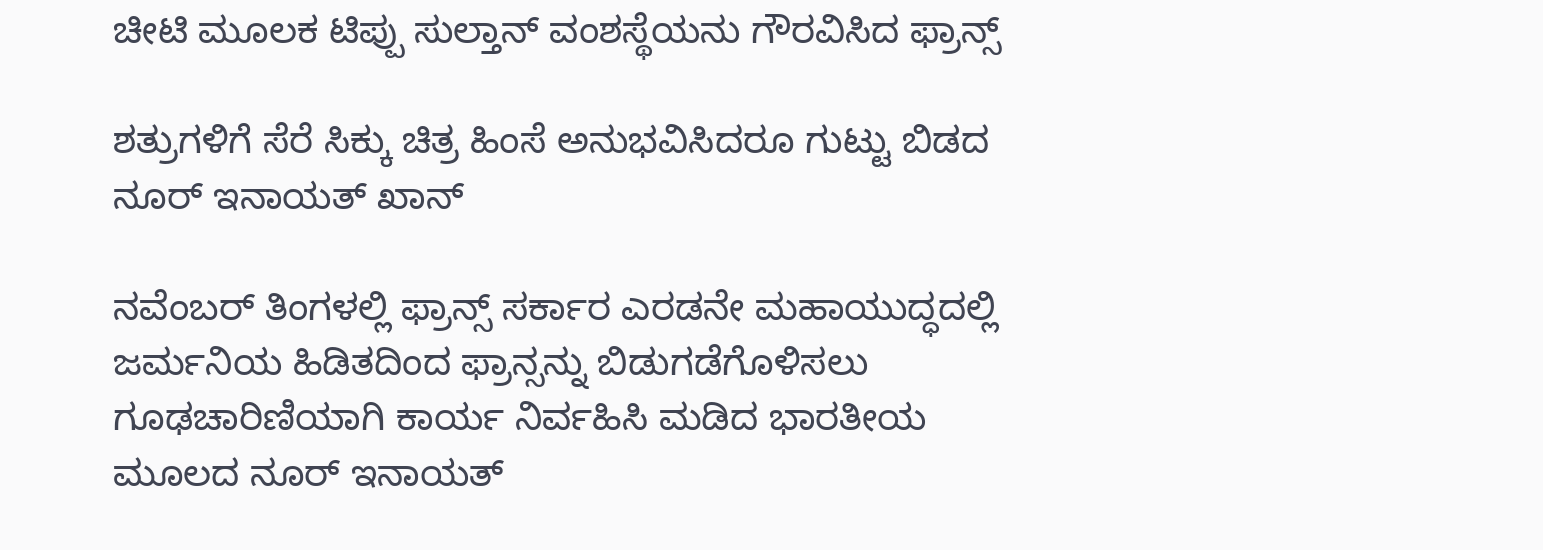ಚೀಟಿ ಮೂಲಕ ಟಿಪ್ಪು ಸುಲ್ತಾನ್ ವಂಶಸ್ಥೆಯನು ಗೌರವಿಸಿದ ಫ್ರಾನ್ಸ್‌

ಶತ್ರುಗಳಿಗೆ ಸೆರೆ ಸಿಕ್ಕು ಚಿತ್ರ ಹಿಂಸೆ ಅನುಭವಿಸಿದರೂ ಗುಟ್ಟು ಬಿಡದ ನೂರ್ ಇನಾಯತ್ ಖಾನ್‌

ನವೆಂಬರ್ ತಿಂಗಳಲ್ಲಿ ಫ್ರಾನ್ಸ್ ಸರ್ಕಾರ ಎರಡನೇ ಮಹಾಯುದ್ಧದಲ್ಲಿ ಜರ್ಮನಿಯ ಹಿಡಿತದಿಂದ ಫ್ರಾನ್ಸನ್ನು ಬಿಡುಗಡೆಗೊಳಿಸಲು ಗೂಢಚಾರಿಣಿಯಾಗಿ ಕಾರ್ಯ ನಿರ್ವಹಿಸಿ ಮಡಿದ ಭಾರತೀಯ ಮೂಲದ ನೂರ್ ಇನಾಯತ್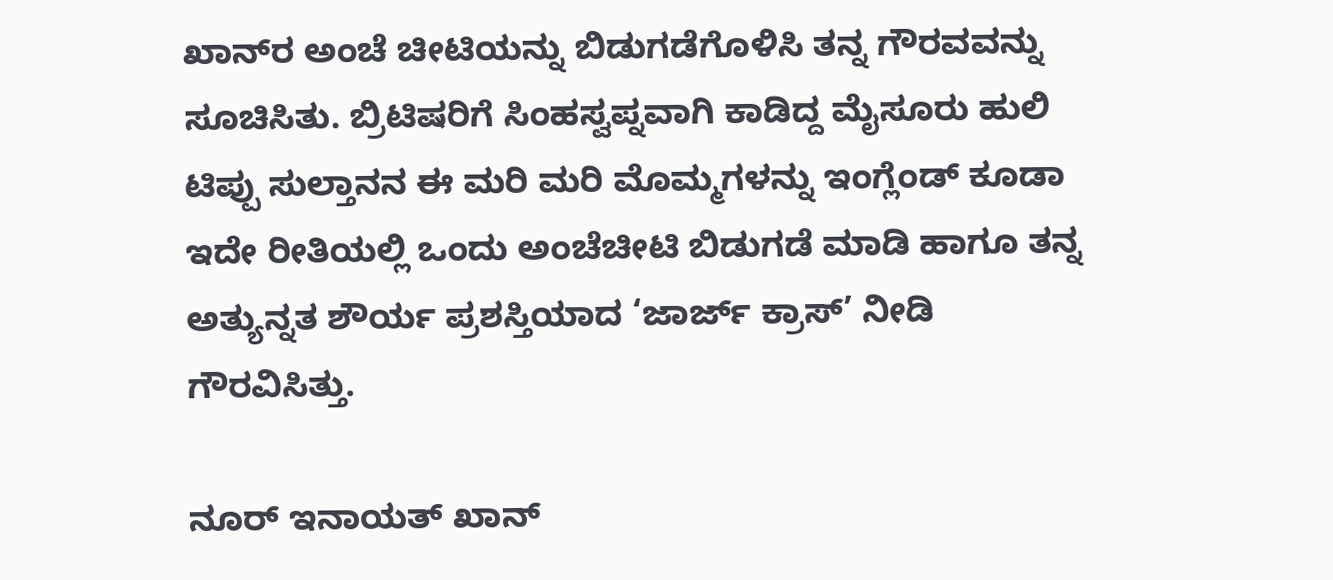ಖಾನ್‌ರ ಅಂಚೆ ಚೀಟಿಯನ್ನು ಬಿಡುಗಡೆಗೊಳಿಸಿ ತನ್ನ ಗೌರವವನ್ನು ಸೂಚಿಸಿತು. ಬ್ರಿಟಿಷರಿಗೆ ಸಿಂಹಸ್ವಪ್ನವಾಗಿ ಕಾಡಿದ್ದ ಮೈಸೂರು ಹುಲಿ ಟಿಪ್ಪು ಸುಲ್ತಾನನ ಈ ಮರಿ ಮರಿ ಮೊಮ್ಮಗಳನ್ನು ಇಂಗ್ಲೆಂಡ್ ಕೂಡಾ ಇದೇ ರೀತಿಯಲ್ಲಿ ಒಂದು ಅಂಚೆಚೀಟಿ ಬಿಡುಗಡೆ ಮಾಡಿ ಹಾಗೂ ತನ್ನ ಅತ್ಯುನ್ನತ ಶೌರ್ಯ ಪ್ರಶಸ್ತಿಯಾದ ‘ಜಾರ್ಜ್ ಕ್ರಾಸ್’ ನೀಡಿ ಗೌರವಿಸಿತ್ತು.

ನೂರ್ ಇನಾಯತ್ ಖಾನ್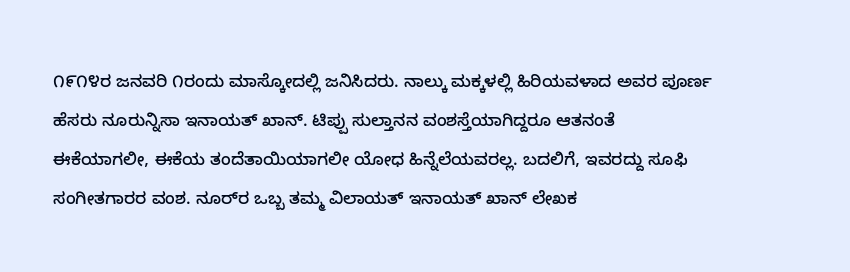೧೯೧೪ರ ಜನವರಿ ೧ರಂದು ಮಾಸ್ಕೋದಲ್ಲಿ ಜನಿಸಿದರು. ನಾಲ್ಕು ಮಕ್ಕಳಲ್ಲಿ ಹಿರಿಯವಳಾದ ಅವರ ಪೂರ್ಣ ಹೆಸರು ನೂರುನ್ನಿಸಾ ಇನಾಯತ್ ಖಾನ್. ಟಿಪ್ಪು ಸುಲ್ತಾನನ ವಂಶಸ್ತೆಯಾಗಿದ್ದರೂ ಆತನಂತೆ ಈಕೆಯಾಗಲೀ, ಈಕೆಯ ತಂದೆತಾಯಿಯಾಗಲೀ ಯೋಧ ಹಿನ್ನೆಲೆಯವರಲ್ಲ. ಬದಲಿಗೆ, ಇವರದ್ದು ಸೂಫಿ ಸಂಗೀತಗಾರರ ವಂಶ. ನೂರ್‌ರ ಒಬ್ಬ ತಮ್ಮ ವಿಲಾಯತ್ ಇನಾಯತ್ ಖಾನ್ ಲೇಖಕ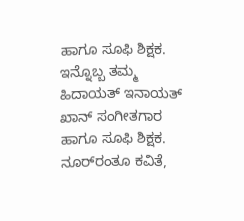ಹಾಗೂ ಸೂಫಿ ಶಿಕ್ಷಕ. ಇನ್ನೊಬ್ಬ ತಮ್ಮ ಹಿದಾಯತ್ ಇನಾಯತ್ ಖಾನ್ ಸಂಗೀತಗಾರ ಹಾಗೂ ಸೂಫಿ ಶಿಕ್ಷಕ. ನೂರ್‌ರಂತೂ ಕವಿತೆ,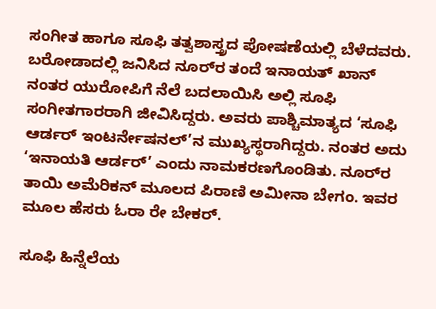ಸಂಗೀತ ಹಾಗೂ ಸೂಫಿ ತತ್ವಶಾಸ್ತ್ರದ ಪೋಷಣೆಯಲ್ಲಿ ಬೆಳೆದವರು. ಬರೋಡಾದಲ್ಲಿ ಜನಿಸಿದ ನೂರ್‌ರ ತಂದೆ ಇನಾಯತ್ ಖಾನ್ ನಂತರ ಯುರೋಪಿಗೆ ನೆಲೆ ಬದಲಾಯಿಸಿ ಅಲ್ಲಿ ಸೂಫಿ ಸಂಗೀತಗಾರರಾಗಿ ಜೀವಿಸಿದ್ದರು. ಅವರು ಪಾಶ್ಚಿಮಾತ್ಯದ ‘ಸೂಫಿ ಆರ್ಡರ್ ಇಂಟರ್ನೇಷನಲ್’ನ ಮುಖ್ಯಸ್ಥರಾಗಿದ್ದರು. ನಂತರ ಅದು ‘ಇನಾಯತಿ ಆರ್ಡರ್’ ಎಂದು ನಾಮಕರಣಗೊಂಡಿತು. ನೂರ್‌ರ ತಾಯಿ ಅಮೆರಿಕನ್ ಮೂಲದ ಪಿರಾಣಿ ಅಮೀನಾ ಬೇಗಂ. ಇವರ ಮೂಲ ಹೆಸರು ಓರಾ ರೇ ಬೇಕರ್.

ಸೂಫಿ ಹಿನ್ನೆಲೆಯ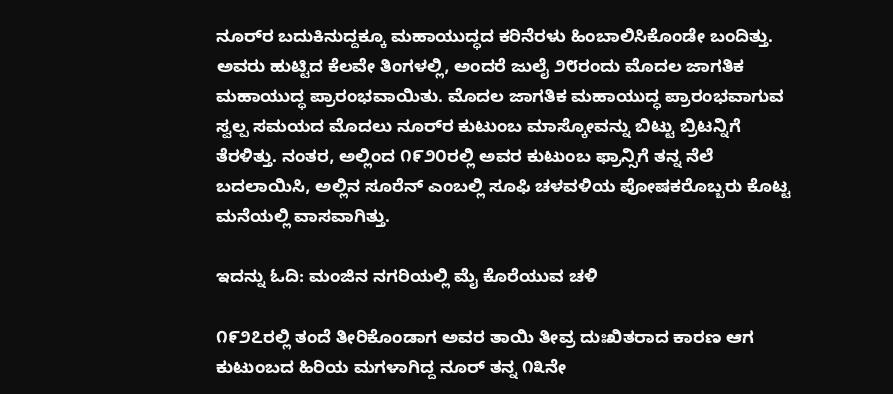ನೂರ್‌ರ ಬದುಕಿನುದ್ದಕ್ಕೂ ಮಹಾಯುದ್ಧದ ಕರಿನೆರಳು ಹಿಂಬಾಲಿಸಿಕೊಂಡೇ ಬಂದಿತ್ತು. ಅವರು ಹುಟ್ಟಿದ ಕೆಲವೇ ತಿಂಗಳಲ್ಲಿ, ಅಂದರೆ ಜುಲೈ ೨೮ರಂದು ಮೊದಲ ಜಾಗತಿಕ ಮಹಾಯುದ್ಧ ಪ್ರಾರಂಭವಾಯಿತು. ಮೊದಲ ಜಾಗತಿಕ ಮಹಾಯುದ್ಧ ಪ್ರಾರಂಭವಾಗುವ ಸ್ವಲ್ಪ ಸಮಯದ ಮೊದಲು ನೂರ್‌ರ ಕುಟುಂಬ ಮಾಸ್ಕೋವನ್ನು ಬಿಟ್ಟು ಬ್ರಿಟನ್ನಿಗೆ ತೆರಳಿತ್ತು. ನಂತರ, ಅಲ್ಲಿಂದ ೧೯೨೦ರಲ್ಲಿ ಅವರ ಕುಟುಂಬ ಫ್ರಾನ್ಸಿಗೆ ತನ್ನ ನೆಲೆ ಬದಲಾಯಿಸಿ, ಅಲ್ಲಿನ ಸೂರೆನ್ ಎಂಬಲ್ಲಿ ಸೂಫಿ ಚಳವಳಿಯ ಪೋಷಕರೊಬ್ಬರು ಕೊಟ್ಟ ಮನೆಯಲ್ಲಿ ವಾಸವಾಗಿತ್ತು.

ಇದನ್ನು ಓದಿ: ಮಂಜಿನ ನಗರಿಯಲ್ಲಿ ಮೈ ಕೊರೆಯುವ ಚಳಿ

೧೯೨೭ರಲ್ಲಿ ತಂದೆ ತೀರಿಕೊಂಡಾಗ ಅವರ ತಾಯಿ ತೀವ್ರ ದುಃಖಿತರಾದ ಕಾರಣ ಆಗ ಕುಟುಂಬದ ಹಿರಿಯ ಮಗಳಾಗಿದ್ದ ನೂರ್ ತನ್ನ ೧೩ನೇ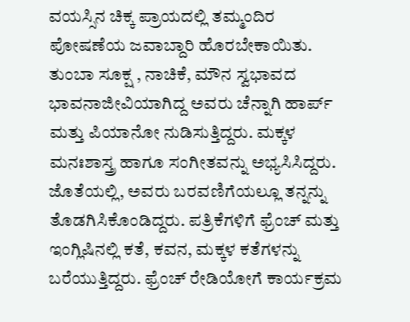ವಯಸ್ಸಿನ ಚಿಕ್ಕ ಪ್ರಾಯದಲ್ಲಿ ತಮ್ಮಂದಿರ ಪೋಷಣೆಯ ಜವಾಬ್ದಾರಿ ಹೊರಬೇಕಾಯಿತು. ತುಂಬಾ ಸೂಕ್ಷ , ನಾಚಿಕೆ, ಮೌನ ಸ್ವಭಾವದ ಭಾವನಾಜೀವಿಯಾಗಿದ್ದ ಅವರು ಚೆನ್ನಾಗಿ ಹಾರ್ಪ್ ಮತ್ತು ಪಿಯಾನೋ ನುಡಿಸುತ್ತಿದ್ದರು. ಮಕ್ಕಳ ಮನಃಶಾಸ್ತ್ರ ಹಾಗೂ ಸಂಗೀತವನ್ನು ಅಭ್ಯಸಿಸಿದ್ದರು. ಜೊತೆಯಲ್ಲಿ, ಅವರು ಬರವಣಿಗೆಯಲ್ಲೂ ತನ್ನನ್ನು ತೊಡಗಿಸಿಕೊಂಡಿದ್ದರು. ಪತ್ರಿಕೆಗಳಿಗೆ ಫ್ರೆಂಚ್ ಮತ್ತು ಇಂಗ್ಲಿಷಿನಲ್ಲಿ ಕತೆ, ಕವನ, ಮಕ್ಕಳ ಕತೆಗಳನ್ನು ಬರೆಯುತ್ತಿದ್ದರು. ಫ್ರೆಂಚ್ ರೇಡಿಯೋಗೆ ಕಾರ್ಯಕ್ರಮ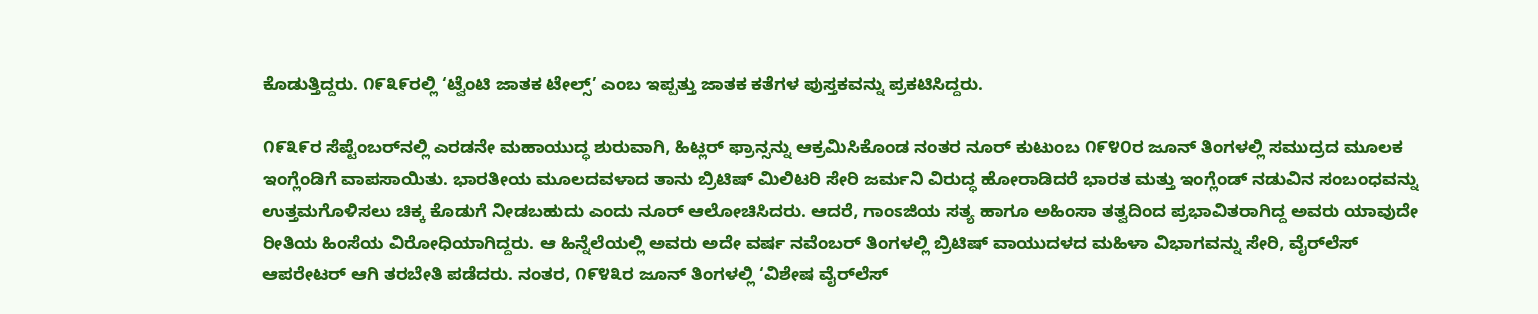ಕೊಡುತ್ತಿದ್ದರು. ೧೯೩೯ರಲ್ಲಿ ‘ಟ್ವೆಂಟಿ ಜಾತಕ ಟೇಲ್ಸ್’ ಎಂಬ ಇಪ್ಪತ್ತು ಜಾತಕ ಕತೆಗಳ ಪುಸ್ತಕವನ್ನು ಪ್ರಕಟಿಸಿದ್ದರು.

೧೯೩೯ರ ಸೆಪ್ಟೆಂಬರ್‌ನಲ್ಲಿ ಎರಡನೇ ಮಹಾಯುದ್ಧ ಶುರುವಾಗಿ, ಹಿಟ್ಲರ್ ಫ್ರಾನ್ಸನ್ನು ಆಕ್ರಮಿಸಿಕೊಂಡ ನಂತರ ನೂರ್ ಕುಟುಂಬ ೧೯೪೦ರ ಜೂನ್ ತಿಂಗಳಲ್ಲಿ ಸಮುದ್ರದ ಮೂಲಕ ಇಂಗ್ಲೆಂಡಿಗೆ ವಾಪಸಾಯಿತು. ಭಾರತೀಯ ಮೂಲದವಳಾದ ತಾನು ಬ್ರಿಟಿಷ್ ಮಿಲಿಟರಿ ಸೇರಿ ಜರ್ಮನಿ ವಿರುದ್ಧ ಹೋರಾಡಿದರೆ ಭಾರತ ಮತ್ತು ಇಂಗ್ಲೆಂಡ್ ನಡುವಿನ ಸಂಬಂಧವನ್ನು ಉತ್ತಮಗೊಳಿಸಲು ಚಿಕ್ಕ ಕೊಡುಗೆ ನೀಡಬಹುದು ಎಂದು ನೂರ್ ಆಲೋಚಿಸಿದರು. ಆದರೆ, ಗಾಂಽಜಿಯ ಸತ್ಯ ಹಾಗೂ ಅಹಿಂಸಾ ತತ್ವದಿಂದ ಪ್ರಭಾವಿತರಾಗಿದ್ದ ಅವರು ಯಾವುದೇ ರೀತಿಯ ಹಿಂಸೆಯ ವಿರೋಧಿಯಾಗಿದ್ದರು. ಆ ಹಿನ್ನೆಲೆಯಲ್ಲಿ ಅವರು ಅದೇ ವರ್ಷ ನವೆಂಬರ್ ತಿಂಗಳಲ್ಲಿ ಬ್ರಿಟಿಷ್ ವಾಯುದಳದ ಮಹಿಳಾ ವಿಭಾಗವನ್ನು ಸೇರಿ, ವೈರ್‌ಲೆಸ್ ಆಪರೇಟರ್ ಆಗಿ ತರಬೇತಿ ಪಡೆದರು. ನಂತರ, ೧೯೪೩ರ ಜೂನ್ ತಿಂಗಳಲ್ಲಿ ‘ವಿಶೇಷ ವೈರ್‌ಲೆಸ್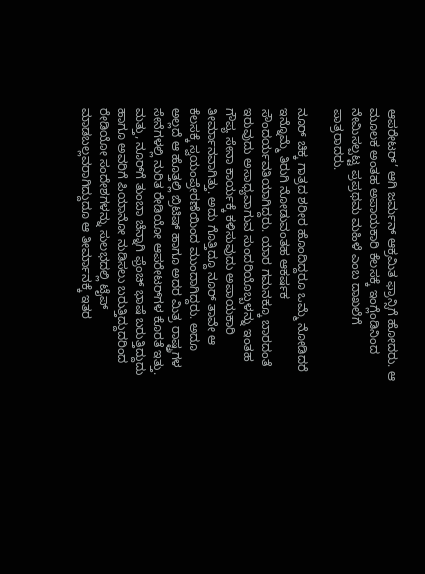ಆಪರೇಟರ್’ ಆಗಿ ಜರ್ಮನ್ ಆಕ್ರಮಿತ ಫ್ರಾನ್ಸಿಗೆ ಹೋದರು. ಆ ಮೂಲಕ ಅಂತಹ ಅಪಾಯಕಾರಿ ಕೆಲಸಕ್ಕೆ ಇಂಗ್ಲೆಂಡಿನಿಂದ ನೇಮಿಸಲ್ಪಟ್ಟ ಪ್ರಪ್ರಥಮ ಮಹಿಳೆ ಎಂಬ ದಾಖಲೆಗೆ ಪಾತ್ರರಾದರು.

ನೂರ್ ಚಿಕ್ಕ ಗಾತ್ರದ ಶರೀರ ಹೊಂದಿದ್ದರೂ ಒಮ್ಮೆ ನೋಡಿದರೆ ಇನ್ನೊಮ್ಮೆ ತಿರುಗಿ ನೋಡುವಂತಹ ಆಕರ್ಷಕ ಸೌಂದರ್ಯವತಿಯಾಗಿದ್ದರು. ಯಾರ ಗಮನಕ್ಕೂ ಬಾರದಂತೆ ಇರುವುದು ಅಸಾಧ್ಯವಾಗುವ ಸುಂದರಿಯೊಬ್ಬಳನ್ನು ಇಂತಹ ಗೌಪ್ಯ ಸೇನಾ ಕಾರ್ಯಕ್ಕೆ ಕಳಿಸುವುದು ಅಪಾಯಕಾರಿ ತೀರ್ಮಾನವಾಗಿತ್ತು. ಅದು ಗೊತ್ತಿದ್ದೂ ನೂರ್ ತಾವೇ ಆ ಕೆಲಸಕ್ಕೆ ಸ್ವಯಂಪ್ರೇರಣೆಯಿಂದ ಮುಂದಾಗಿದ್ದರು. ಅದೂ ಅಲ್ಲದೆ ಆ ಹೊತ್ತಲ್ಲಿ ಬ್ರಿಟಿಷ್ ಹಾಗೂ ಅದರ ಮಿತ್ರ ರಾಷ್ಟ್ರಗಳ ಸೇನೆಗಳಲ್ಲಿ ನುರಿತ ರೇಡಿಯೋ ಆಪರೇಟರ್‌ಗಳ ಕೊರತೆ ಇತ್ತು. ಮತ್ತು, ನೂರ್‌ಗೆ ತುಂಬಾ ಚೆನ್ನಾಗಿ ಫ್ರೆಂಚ್ ಭಾಷೆ ಬರುತ್ತಿದ್ದುದು ಹಾಗೂ ಅವರಿಗೆ ಪಿಯಾನೋ ನುಡಿಸಲು ಬರುತ್ತಿದ್ದುದರಿಂದ ರೇಡಿಯೋ ಸಂದೇಶಗಳನ್ನು ಸುಲಭದಲ್ಲಿ ಟೈಪ್ ಮಾಡಬಲ್ಲವರಾಗಿದ್ದುದೂ ಆ ತೀರ್ಮಾನಕ್ಕೆ ಇತರ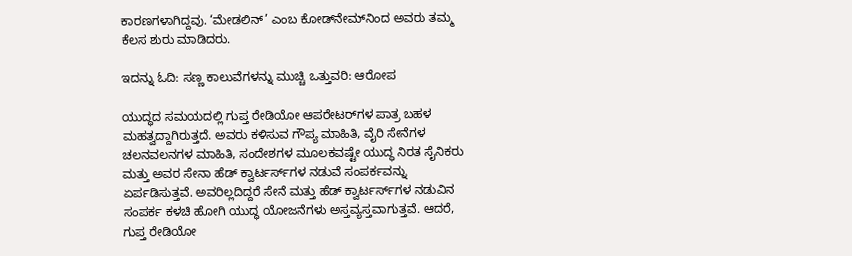ಕಾರಣಗಳಾಗಿದ್ದವು. ‘ಮೇಡಲಿನ್’ ಎಂಬ ಕೋಡ್‌ನೇಮ್‌ನಿಂದ ಅವರು ತಮ್ಮ ಕೆಲಸ ಶುರು ಮಾಡಿದರು.

ಇದನ್ನು ಓದಿ: ಸಣ್ಣ ಕಾಲುವೆಗಳನ್ನು ಮುಚ್ಚಿ ಒತ್ತುವರಿ: ಆರೋಪ

ಯುದ್ಧದ ಸಮಯದಲ್ಲಿ ಗುಪ್ತ ರೇಡಿಯೋ ಆಪರೇಟರ್‌ಗಳ ಪಾತ್ರ ಬಹಳ ಮಹತ್ವದ್ದಾಗಿರುತ್ತದೆ. ಅವರು ಕಳಿಸುವ ಗೌಪ್ಯ ಮಾಹಿತಿ, ವೈರಿ ಸೇನೆಗಳ ಚಲನವಲನಗಳ ಮಾಹಿತಿ, ಸಂದೇಶಗಳ ಮೂಲಕವಷ್ಟೇ ಯುದ್ಧ ನಿರತ ಸೈನಿಕರು ಮತ್ತು ಅವರ ಸೇನಾ ಹೆಡ್ ಕ್ವಾರ್ಟರ್ಸ್‌ಗಳ ನಡುವೆ ಸಂಪರ್ಕವನ್ನು ಏರ್ಪಡಿಸುತ್ತವೆ. ಅವರಿಲ್ಲದಿದ್ದರೆ ಸೇನೆ ಮತ್ತು ಹೆಡ್ ಕ್ವಾರ್ಟರ್ಸ್‌ಗಳ ನಡುವಿನ ಸಂಪರ್ಕ ಕಳಚಿ ಹೋಗಿ ಯುದ್ಧ ಯೋಜನೆಗಳು ಅಸ್ತವ್ಯಸ್ತವಾಗುತ್ತವೆ. ಆದರೆ, ಗುಪ್ತ ರೇಡಿಯೋ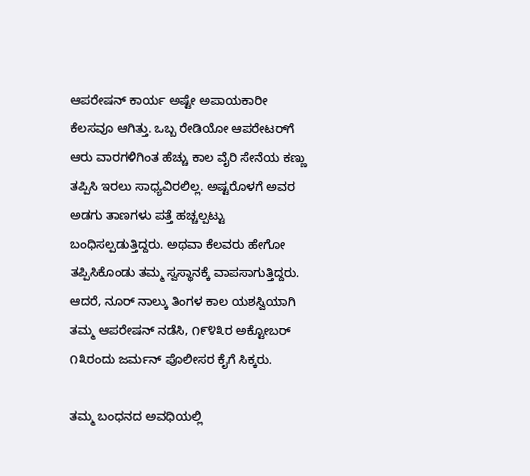ಆಪರೇಷನ್ ಕಾರ್ಯ ಅಷ್ಟೇ ಅಪಾಯಕಾರೀ ಕೆಲಸವೂ ಆಗಿತ್ತು. ಒಬ್ಬ ರೇಡಿಯೋ ಆಪರೇಟರ್‌ಗೆ ಆರು ವಾರಗಳಿಗಿಂತ ಹೆಚ್ಚು ಕಾಲ ವೈರಿ ಸೇನೆಯ ಕಣ್ಣು ತಪ್ಪಿಸಿ ಇರಲು ಸಾಧ್ಯವಿರಲಿಲ್ಲ. ಅಷ್ಟರೊಳಗೆ ಅವರ ಅಡಗು ತಾಣಗಳು ಪತ್ತೆ ಹಚ್ಚಲ್ಪಟ್ಟು ಬಂಧಿಸಲ್ಪಡುತ್ತಿದ್ದರು. ಅಥವಾ ಕೆಲವರು ಹೇಗೋ ತಪ್ಪಿಸಿಕೊಂಡು ತಮ್ಮ ಸ್ವಸ್ಥಾನಕ್ಕೆ ವಾಪಸಾಗುತ್ತಿದ್ದರು. ಆದರೆ, ನೂರ್ ನಾಲ್ಕು ತಿಂಗಳ ಕಾಲ ಯಶಸ್ವಿಯಾಗಿ ತಮ್ಮ ಆಪರೇಷನ್ ನಡೆಸಿ, ೧೯೪೩ರ ಅಕ್ಟೋಬರ್ ೧೩ರಂದು ಜರ್ಮನ್ ಪೊಲೀಸರ ಕೈಗೆ ಸಿಕ್ಕರು.

ತಮ್ಮ ಬಂಧನದ ಅವಧಿಯಲ್ಲಿ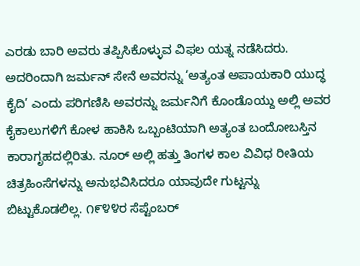ಎರಡು ಬಾರಿ ಅವರು ತಪ್ಪಿಸಿಕೊಳ್ಳುವ ವಿಫಲ ಯತ್ನ ನಡೆಸಿದರು. ಅದರಿಂದಾಗಿ ಜರ್ಮನ್ ಸೇನೆ ಅವರನ್ನು ‘ಅತ್ಯಂತ ಅಪಾಯಕಾರಿ ಯುದ್ಧ ಕೈದಿ’ ಎಂದು ಪರಿಗಣಿಸಿ ಅವರನ್ನು ಜರ್ಮನಿಗೆ ಕೊಂಡೊಯ್ದು ಅಲ್ಲಿ ಅವರ ಕೈಕಾಲುಗಳಿಗೆ ಕೋಳ ಹಾಕಿಸಿ ಒಬ್ಬಂಟಿಯಾಗಿ ಅತ್ಯಂತ ಬಂದೋಬಸ್ತಿನ ಕಾರಾಗೃಹದಲ್ಲಿರಿತು. ನೂರ್ ಅಲ್ಲಿ ಹತ್ತು ತಿಂಗಳ ಕಾಲ ವಿವಿಧ ರೀತಿಯ ಚಿತ್ರಹಿಂಸೆಗಳನ್ನು ಅನುಭವಿಸಿದರೂ ಯಾವುದೇ ಗುಟ್ಟನ್ನು ಬಿಟ್ಟುಕೊಡಲಿಲ್ಲ. ೧೯೪೪ರ ಸೆಪ್ಟೆಂಬರ್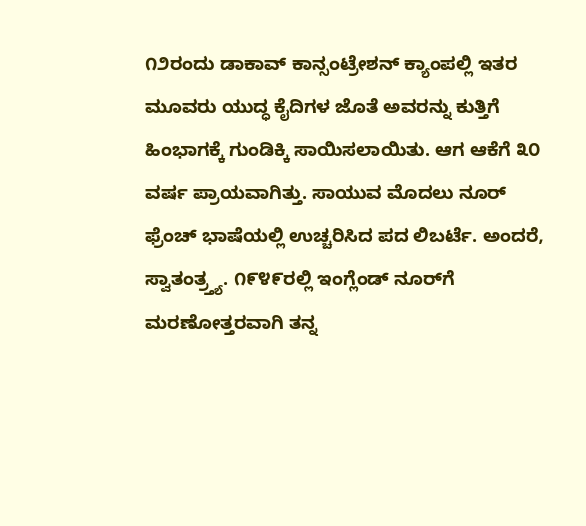೧೨ರಂದು ಡಾಕಾವ್ ಕಾನ್ಸಂಟ್ರೇಶನ್ ಕ್ಯಾಂಪಲ್ಲಿ ಇತರ ಮೂವರು ಯುದ್ಧ ಕೈದಿಗಳ ಜೊತೆ ಅವರನ್ನು ಕುತ್ತಿಗೆ ಹಿಂಭಾಗಕ್ಕೆ ಗುಂಡಿಕ್ಕಿ ಸಾಯಿಸಲಾಯಿತು. ಆಗ ಆಕೆಗೆ ೩೦ ವರ್ಷ ಪ್ರಾಯವಾಗಿತ್ತು. ಸಾಯುವ ಮೊದಲು ನೂರ್ ಫ್ರೆಂಚ್ ಭಾಷೆಯಲ್ಲಿ ಉಚ್ಚರಿಸಿದ ಪದ ಲಿಬರ್ಟೆ. ಅಂದರೆ, ಸ್ವಾತಂತ್ರ್ತ್ಯ. ೧೯೪೯ರಲ್ಲಿ ಇಂಗ್ಲೆಂಡ್ ನೂರ್‌ಗೆ ಮರಣೋತ್ತರವಾಗಿ ತನ್ನ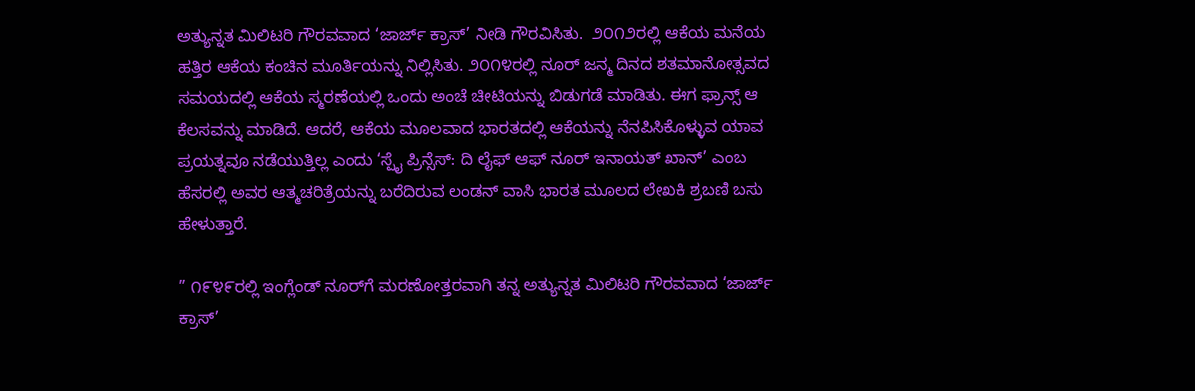ಅತ್ಯುನ್ನತ ಮಿಲಿಟರಿ ಗೌರವವಾದ ‘ಜಾರ್ಜ್ ಕ್ರಾಸ್’ ನೀಡಿ ಗೌರವಿಸಿತು.  ೨೦೧೨ರಲ್ಲಿ ಆಕೆಯ ಮನೆಯ ಹತ್ತಿರ ಆಕೆಯ ಕಂಚಿನ ಮೂರ್ತಿಯನ್ನು ನಿಲ್ಲಿಸಿತು. ೨೦೧೪ರಲ್ಲಿ ನೂರ್ ಜನ್ಮ ದಿನದ ಶತಮಾನೋತ್ಸವದ ಸಮಯದಲ್ಲಿ ಆಕೆಯ ಸ್ಮರಣೆಯಲ್ಲಿ ಒಂದು ಅಂಚೆ ಚೀಟಿಯನ್ನು ಬಿಡುಗಡೆ ಮಾಡಿತು. ಈಗ ಫ್ರಾನ್ಸ್ ಆ ಕೆಲಸವನ್ನು ಮಾಡಿದೆ. ಆದರೆ, ಆಕೆಯ ಮೂಲವಾದ ಭಾರತದಲ್ಲಿ ಆಕೆಯನ್ನು ನೆನಪಿಸಿಕೊಳ್ಳುವ ಯಾವ ಪ್ರಯತ್ನವೂ ನಡೆಯುತ್ತಿಲ್ಲ ಎಂದು ‘ಸ್ಪೈ ಪ್ರಿನ್ಸೆಸ್: ದಿ ಲೈಫ್ ಆಫ್ ನೂರ್ ಇನಾಯತ್ ಖಾನ್’ ಎಂಬ ಹೆಸರಲ್ಲಿ ಅವರ ಆತ್ಮಚರಿತ್ರೆಯನ್ನು ಬರೆದಿರುವ ಲಂಡನ್ ವಾಸಿ ಭಾರತ ಮೂಲದ ಲೇಖಕಿ ಶ್ರಬಣಿ ಬಸು ಹೇಳುತ್ತಾರೆ.

” ೧೯೪೯ರಲ್ಲಿ ಇಂಗ್ಲೆಂಡ್ ನೂರ್‌ಗೆ ಮರಣೋತ್ತರವಾಗಿ ತನ್ನ ಅತ್ಯುನ್ನತ ಮಿಲಿಟರಿ ಗೌರವವಾದ ‘ಜಾರ್ಜ್ ಕ್ರಾಸ್’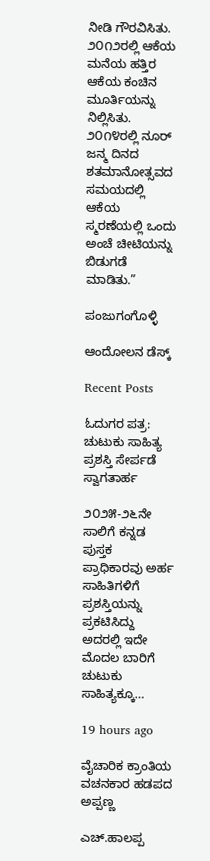ನೀಡಿ ಗೌರವಿಸಿತು. ೨೦೧೨ರಲ್ಲಿ ಆಕೆಯ ಮನೆಯ ಹತ್ತಿರ ಆಕೆಯ ಕಂಚಿನ ಮೂರ್ತಿಯನ್ನು ನಿಲ್ಲಿಸಿತು. ೨೦೧೪ರಲ್ಲಿ ನೂರ್ ಜನ್ಮ ದಿನದ ಶತಮಾನೋತ್ಸವದ ಸಮಯದಲ್ಲಿ ಆಕೆಯ ಸ್ಮರಣೆಯಲ್ಲಿ ಒಂದು ಅಂಚೆ ಚೀಟಿಯನ್ನು ಬಿಡುಗಡೆ ಮಾಡಿತು.”

ಪಂಜುಗಂಗೊಳ್ಳಿ

ಆಂದೋಲನ ಡೆಸ್ಕ್

Recent Posts

ಓದುಗರ ಪತ್ರ: ಚುಟುಕು ಸಾಹಿತ್ಯ ಪ್ರಶಸ್ತಿ ಸೇರ್ಪಡೆ ಸ್ವಾಗತಾರ್ಹ

೨೦೨೫-೨೬ನೇ ಸಾಲಿಗೆ ಕನ್ನಡ ಪುಸ್ತಕ ಪ್ರಾಧಿಕಾರವು ಅರ್ಹ ಸಾಹಿತಿಗಳಿಗೆ ಪ್ರಶಸ್ತಿಯನ್ನು ಪ್ರಕಟಿಸಿದ್ದು ಅದರಲ್ಲಿ ಇದೇ ಮೊದಲ ಬಾರಿಗೆ ಚುಟುಕು ಸಾಹಿತ್ಯಕ್ಕೂ…

19 hours ago

ವೈಚಾರಿಕ ಕ್ರಾಂತಿಯ ವಚನಕಾರ ಹಡಪದ ಅಪ್ಪಣ್ಣ

ಎಚ್.ಹಾಲಪ್ಪ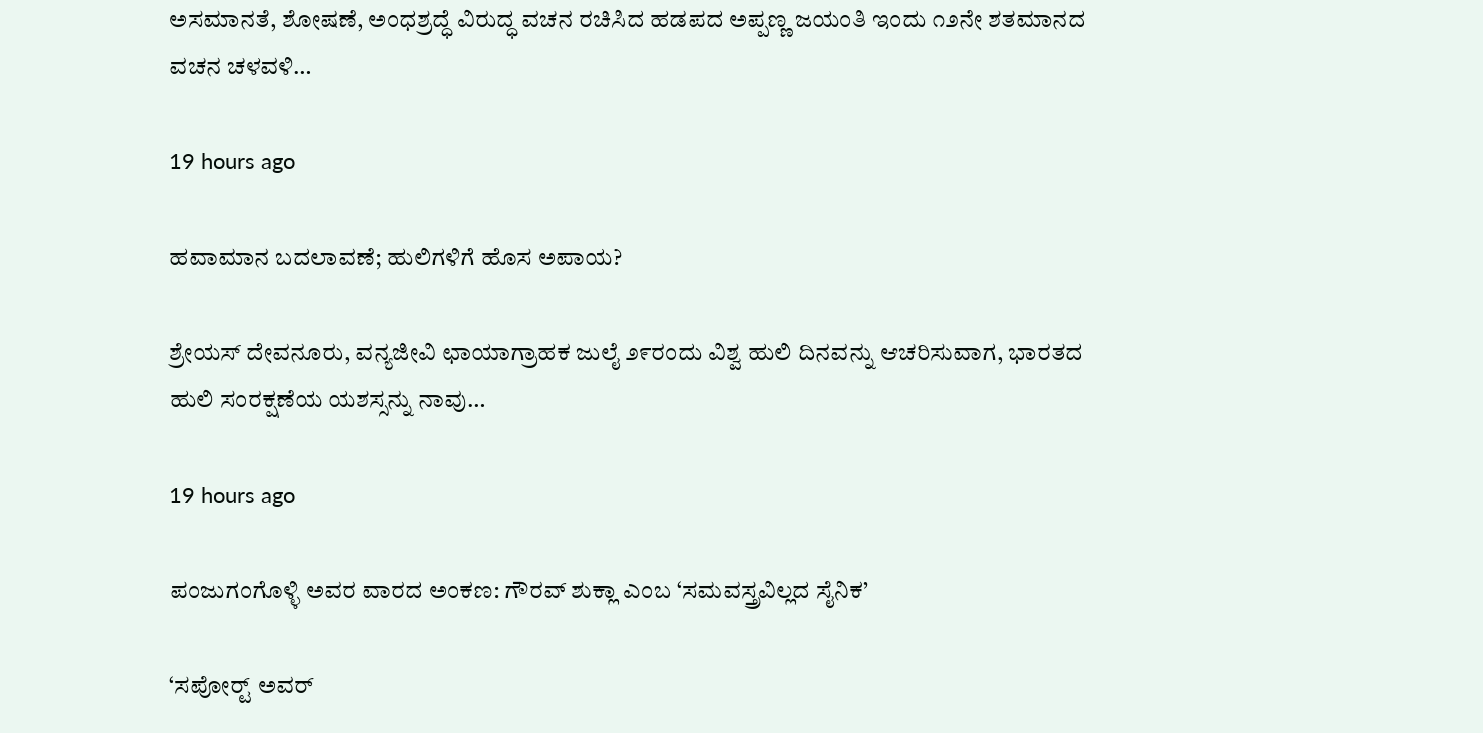ಅಸಮಾನತೆ, ಶೋಷಣೆ, ಅಂಧಶ್ರದ್ಧೆ ವಿರುದ್ಧ ವಚನ ರಚಿಸಿದ ಹಡಪದ ಅಪ್ಪಣ್ಣ ಜಯಂತಿ ಇಂದು ೧೨ನೇ ಶತಮಾನದ ವಚನ ಚಳವಳಿ…

19 hours ago

ಹವಾಮಾನ ಬದಲಾವಣೆ; ಹುಲಿಗಳಿಗೆ ಹೊಸ ಅಪಾಯ?

ಶ್ರೇಯಸ್ ದೇವನೂರು, ವನ್ಯಜೀವಿ ಛಾಯಾಗ್ರಾಹಕ ಜುಲೈ ೨೯ರಂದು ವಿಶ್ವ ಹುಲಿ ದಿನವನ್ನು ಆಚರಿಸುವಾಗ, ಭಾರತದ ಹುಲಿ ಸಂರಕ್ಷಣೆಯ ಯಶಸ್ಸನ್ನು ನಾವು…

19 hours ago

ಪಂಜುಗಂಗೊಳ್ಳಿ ಅವರ ವಾರದ ಅಂಕಣ: ಗೌರವ್ ಶುಕ್ಲಾ ಎಂಬ ‘ಸಮವಸ್ತ್ರವಿಲ್ಲದ ಸೈನಿಕ’

‘ಸಪೋರ‍್ಟ್ ಅವರ್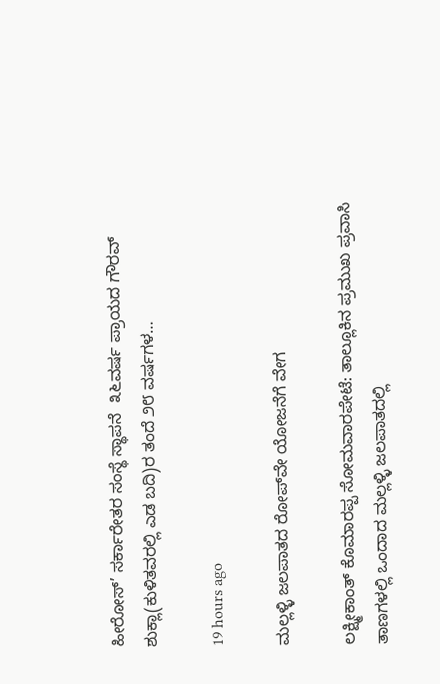ಹೀರೋಸ್’ ಸರ್ಕಾರೇತರ ಸಂಸ್ಥೆ ಸ್ಥಾಪನೆ  ೩೬ವರ್ಷ ಪ್ರಾಯದ ಗೌರವ್ ಶುಕ್ಲಾ(ಕುಳಿತವರಲ್ಲಿ ಎಡ ಬದಿ)ರ ತಂದೆ ೨೮ ವರ್ಷಗಳ…

19 hours ago

ಮಲ್ಲಳ್ಳಿ ಜಲಪಾತದ ರೋಪ್‌ವೇ ಯೋಜನೆಗೆ ವೇಗ

ಲಕ್ಷ್ಮೀಕಾಂತ್ ಕೊಮಾರಪ್ಪ ಸೋಮವಾರಪೇಟೆ: ತಾಲ್ಲೂಕಿನ ಪ್ರಮುಖ ಪ್ರವಾಸಿ ತಾಣಗಳಲ್ಲಿ ಒಂದಾದ ಮಲ್ಲಳ್ಳಿ ಜಲಪಾತದಲ್ಲಿ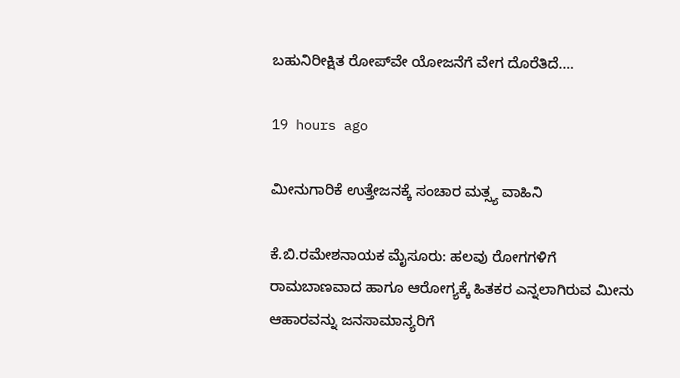ಬಹುನಿರೀಕ್ಷಿತ ರೋಪ್‌ವೇ ಯೋಜನೆಗೆ ವೇಗ ದೊರೆತಿದೆ.…

19 hours ago

ಮೀನುಗಾರಿಕೆ ಉತ್ತೇಜನಕ್ಕೆ ಸಂಚಾರ ಮತ್ಸ್ಯ ವಾಹಿನಿ

ಕೆ.ಬಿ.ರಮೇಶನಾಯಕ ಮೈಸೂರು: ಹಲವು ರೋಗಗಳಿಗೆ ರಾಮಬಾಣವಾದ ಹಾಗೂ ಆರೋಗ್ಯಕ್ಕೆ ಹಿತಕರ ಎನ್ನಲಾಗಿರುವ ಮೀನು ಆಹಾರವನ್ನು ಜನಸಾಮಾನ್ಯರಿಗೆ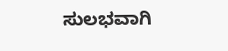ಸುಲಭವಾಗಿ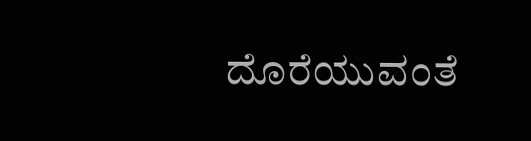ದೊರೆಯುವಂತೆ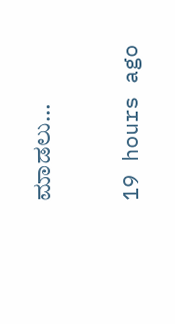ಮಾಡಲು…

19 hours ago